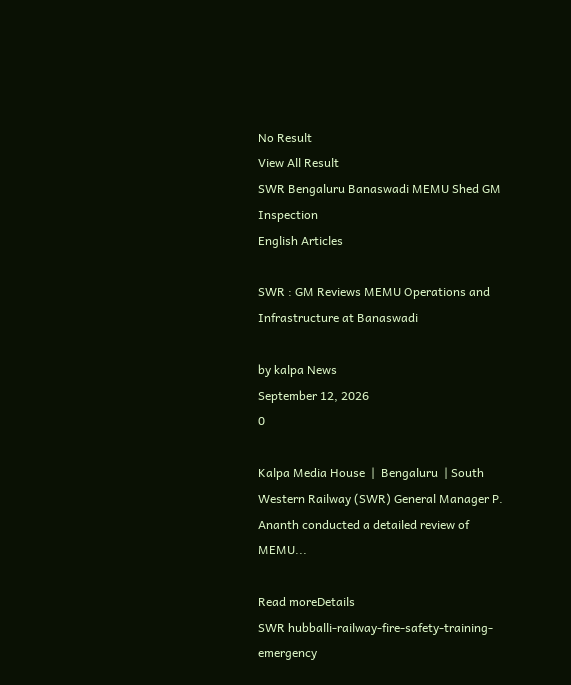No Result
View All Result
SWR Bengaluru Banaswadi MEMU Shed GM Inspection
English Articles

SWR : GM Reviews MEMU Operations and Infrastructure at Banaswadi

by kalpa News
September 12, 2026
0

Kalpa Media House  |  Bengaluru  | South Western Railway (SWR) General Manager P. Ananth conducted a detailed review of MEMU...

Read moreDetails
SWR hubballi-railway-fire-safety-training-emergency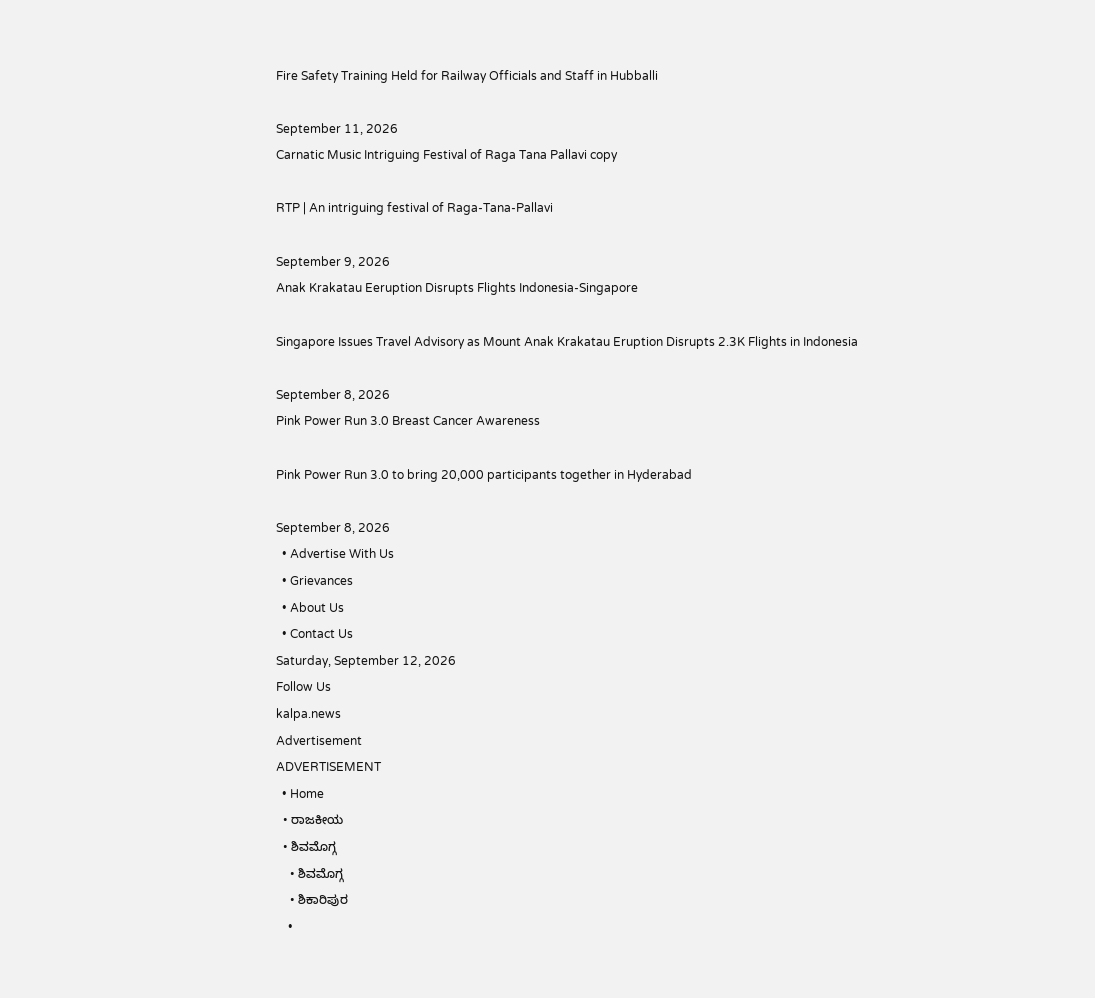Fire Safety Training Held for Railway Officials and Staff in Hubballi

September 11, 2026
Carnatic Music Intriguing Festival of Raga Tana Pallavi copy

RTP | An intriguing festival of Raga-Tana-Pallavi

September 9, 2026
Anak Krakatau Eeruption Disrupts Flights Indonesia-Singapore

Singapore Issues Travel Advisory as Mount Anak Krakatau Eruption Disrupts 2.3K Flights in Indonesia

September 8, 2026
Pink Power Run 3.0 Breast Cancer Awareness

Pink Power Run 3.0 to bring 20,000 participants together in Hyderabad

September 8, 2026
  • Advertise With Us
  • Grievances
  • About Us
  • Contact Us
Saturday, September 12, 2026
Follow Us
kalpa.news
Advertisement
ADVERTISEMENT
  • Home
  • ರಾಜಕೀಯ
  • ಶಿವಮೊಗ್ಗ
    • ಶಿವಮೊಗ್ಗ
    • ಶಿಕಾರಿಪುರ
    •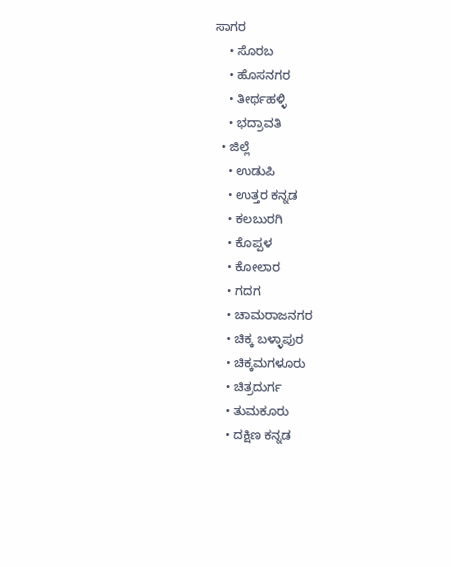ಸಾಗರ
    • ಸೊರಬ
    • ಹೊಸನಗರ
    • ತೀರ್ಥಹಳ್ಳಿ
    • ಭದ್ರಾವತಿ
  • ಜಿಲ್ಲೆ
    • ಉಡುಪಿ
    • ಉತ್ತರ ಕನ್ನಡ
    • ಕಲಬುರಗಿ
    • ಕೊಪ್ಪಳ
    • ಕೋಲಾರ
    • ಗದಗ
    • ಚಾಮರಾಜನಗರ
    • ಚಿಕ್ಕ ಬಳ್ಳಾಪುರ
    • ಚಿಕ್ಕಮಗಳೂರು
    • ಚಿತ್ರದುರ್ಗ
    • ತುಮಕೂರು
    • ದಕ್ಷಿಣ ಕನ್ನಡ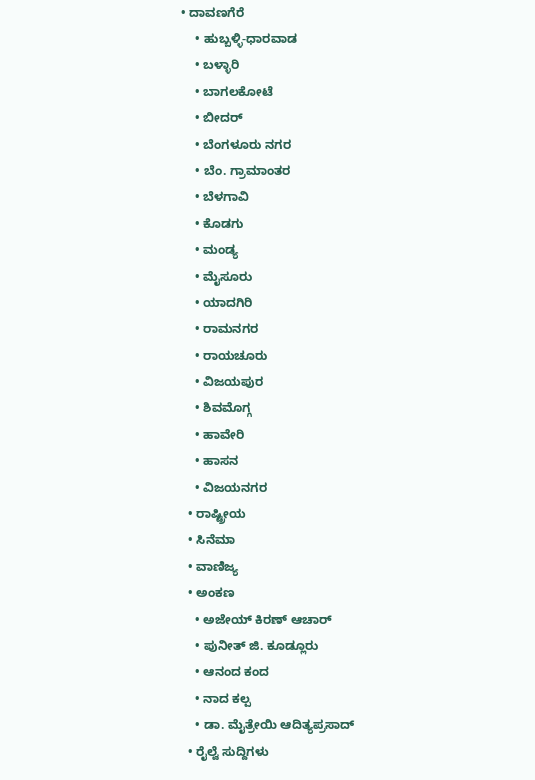• ದಾವಣಗೆರೆ
    • ಹುಬ್ಬಳ್ಳಿ-ಧಾರವಾಡ
    • ಬಳ್ಳಾರಿ
    • ಬಾಗಲಕೋಟೆ
    • ಬೀದರ್
    • ಬೆಂಗಳೂರು ನಗರ
    • ಬೆಂ. ಗ್ರಾಮಾಂತರ
    • ಬೆಳಗಾವಿ
    • ಕೊಡಗು
    • ಮಂಡ್ಯ
    • ಮೈಸೂರು
    • ಯಾದಗಿರಿ
    • ರಾಮನಗರ
    • ರಾಯಚೂರು
    • ವಿಜಯಪುರ
    • ಶಿವಮೊಗ್ಗ
    • ಹಾವೇರಿ
    • ಹಾಸನ
    • ವಿಜಯನಗರ
  • ರಾಷ್ಟ್ರೀಯ
  • ಸಿನೆಮಾ
  • ವಾಣಿಜ್ಯ
  • ಅಂಕಣ
    • ಅಜೇಯ್ ಕಿರಣ್ ಆಚಾರ್
    • ಪುನೀತ್ ಜಿ. ಕೂಡ್ಲೂರು
    • ಆನಂದ ಕಂದ
    • ನಾದ ಕಲ್ಪ
    • ಡಾ. ಮೈತ್ರೇಯಿ ಆದಿತ್ಯಪ್ರಸಾದ್
  • ರೈಲ್ವೆ ಸುದ್ದಿಗಳು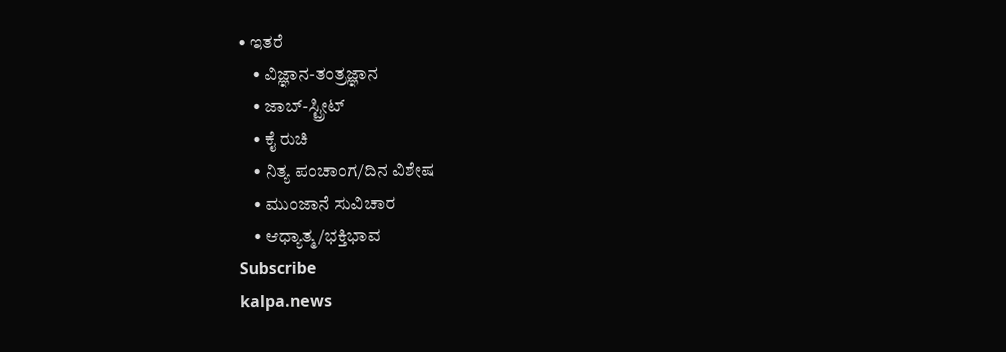• ಇತರೆ
    • ವಿಜ್ಞಾನ-ತಂತ್ರಜ್ಞಾನ
    • ಜಾಬ್-ಸ್ಟ್ರೀಟ್
    • ಕೈ ರುಚಿ
    • ನಿತ್ಯ ಪಂಚಾಂಗ/ದಿನ ವಿಶೇಷ
    • ಮುಂಜಾನೆ ಸುವಿಚಾರ
    • ಆಧ್ಯಾತ್ಮ/ಭಕ್ತಿಭಾವ
Subscribe
kalpa.news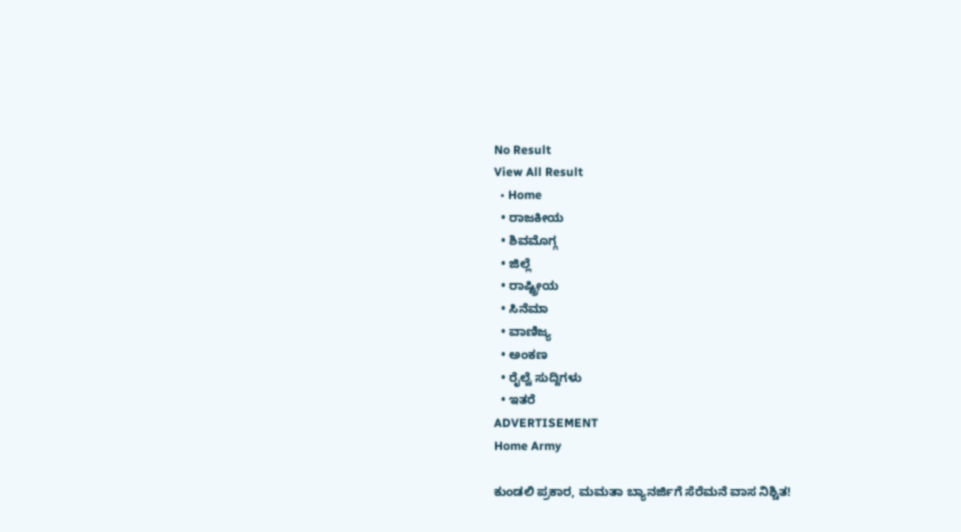No Result
View All Result
  • Home
  • ರಾಜಕೀಯ
  • ಶಿವಮೊಗ್ಗ
  • ಜಿಲ್ಲೆ
  • ರಾಷ್ಟ್ರೀಯ
  • ಸಿನೆಮಾ
  • ವಾಣಿಜ್ಯ
  • ಅಂಕಣ
  • ರೈಲ್ವೆ ಸುದ್ದಿಗಳು
  • ಇತರೆ
ADVERTISEMENT
Home Army

ಕುಂಡಲಿ ಪ್ರಕಾರ, ಮಮತಾ ಬ್ಯಾನರ್ಜಿಗೆ ಸೆರೆಮನೆ ವಾಸ ನಿಶ್ಚಿತ!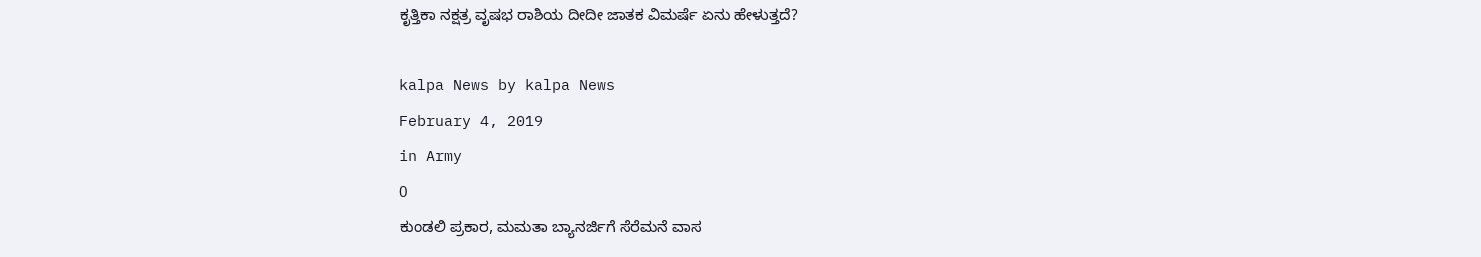ಕೃತ್ತಿಕಾ ನಕ್ಷತ್ರ ವೃಷಭ ರಾಶಿಯ ದೀದೀ ಜಾತಕ ವಿಮರ್ಷೆ ಏನು ಹೇಳುತ್ತದೆ?

kalpa News by kalpa News
February 4, 2019
in Army
0
ಕುಂಡಲಿ ಪ್ರಕಾರ, ಮಮತಾ ಬ್ಯಾನರ್ಜಿಗೆ ಸೆರೆಮನೆ ವಾಸ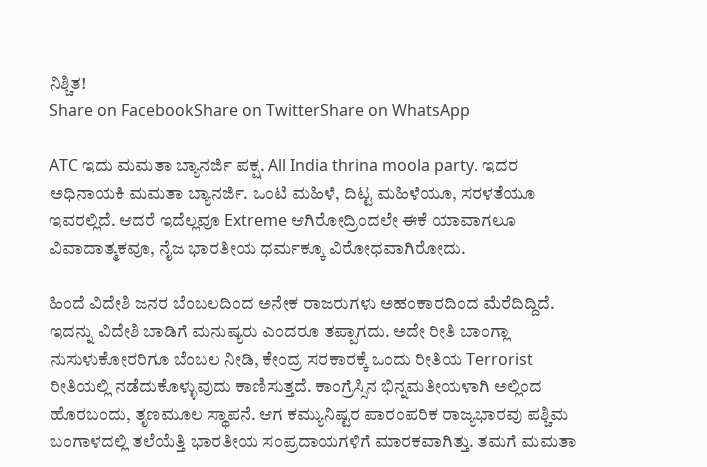ನಿಶ್ಚಿತ!
Share on FacebookShare on TwitterShare on WhatsApp

ATC ಇದು ಮಮತಾ ಬ್ಯಾನರ್ಜಿ ಪಕ್ಷ. All India thrina moola party. ಇದರ ಅಧಿನಾಯಕಿ ಮಮತಾ ಬ್ಯಾನರ್ಜಿ. ಒಂಟಿ ಮಹಿಳೆ, ದಿಟ್ಟ ಮಹಿಳೆಯೂ, ಸರಳತೆಯೂ ಇವರಲ್ಲಿದೆ. ಆದರೆ ಇದೆಲ್ಲವೂ Extreme ಆಗಿರೋದ್ರಿಂದಲೇ ಈಕೆ ಯಾವಾಗಲೂ ವಿವಾದಾತ್ಮಕವೂ, ನೈಜ ಭಾರತೀಯ ಧರ್ಮಕ್ಕೂ ವಿರೋಧವಾಗಿರೋದು.

ಹಿಂದೆ ವಿದೇಶಿ ಜನರ ಬೆಂಬಲದಿಂದ ಅನೇಕ ರಾಜರುಗಳು ಅಹಂಕಾರದಿಂದ ಮೆರೆದಿದ್ದಿದೆ. ಇದನ್ನು ವಿದೇಶಿ ಬಾಡಿಗೆ ಮನುಷ್ಯರು ಎಂದರೂ ತಪ್ಪಾಗದು. ಅದೇ ರೀತಿ ಬಾಂಗ್ಲಾ ನುಸುಳುಕೋರರಿಗೂ ಬೆಂಬಲ ನೀಡಿ, ಕೇಂದ್ರ ಸರಕಾರಕ್ಕೆ ಒಂದು ರೀತಿಯ Terrorist ರೀತಿಯಲ್ಲಿ ನಡೆದುಕೊಳ್ಳುವುದು ಕಾಣಿಸುತ್ತದೆ. ಕಾಂಗ್ರೆಸ್ಸಿನ ಭಿನ್ನಮತೀಯಳಾಗಿ ಅಲ್ಲಿಂದ ಹೊರಬಂದು, ತೃಣಮೂಲ ಸ್ಥಾಪನೆ. ಆಗ ಕಮ್ಯುನಿಷ್ಟರ ಪಾರಂಪರಿಕ ರಾಜ್ಯಭಾರವು ಪಶ್ಚಿಮ ಬಂಗಾಳದಲ್ಲಿ ತಲೆಯೆತ್ತಿ ಭಾರತೀಯ ಸಂಪ್ರದಾಯಗಳಿಗೆ ಮಾರಕವಾಗಿತ್ತು. ತಮಗೆ ಮಮತಾ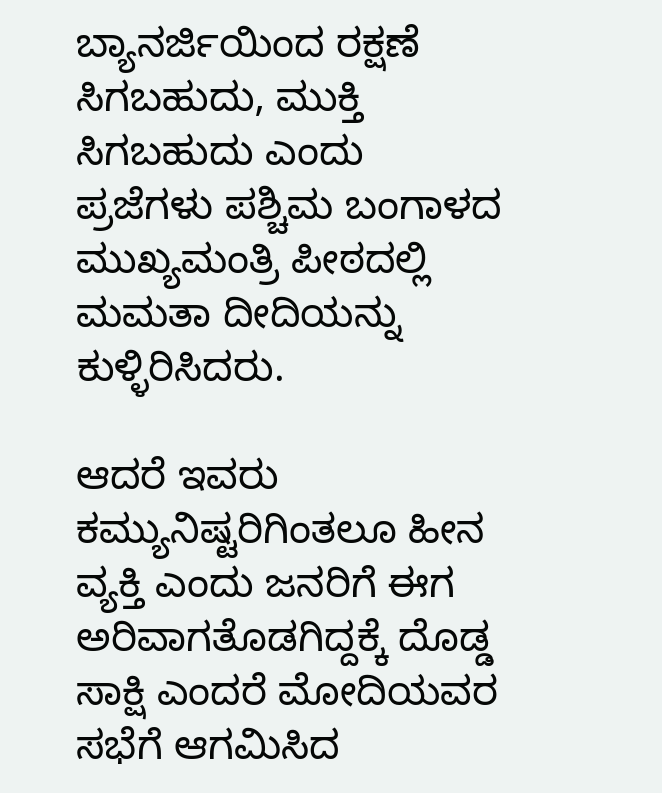ಬ್ಯಾನರ್ಜಿಯಿಂದ ರಕ್ಷಣೆ ಸಿಗಬಹುದು, ಮುಕ್ತಿ ಸಿಗಬಹುದು ಎಂದು ಪ್ರಜೆಗಳು ಪಶ್ಚಿಮ ಬಂಗಾಳದ ಮುಖ್ಯಮಂತ್ರಿ ಪೀಠದಲ್ಲಿ ಮಮತಾ ದೀದಿಯನ್ನು ಕುಳ್ಳಿರಿಸಿದರು.

ಆದರೆ ಇವರು ಕಮ್ಯುನಿಷ್ಟರಿಗಿಂತಲೂ ಹೀನ ವ್ಯಕ್ತಿ ಎಂದು ಜನರಿಗೆ ಈಗ ಅರಿವಾಗತೊಡಗಿದ್ದಕ್ಕೆ ದೊಡ್ಡ ಸಾಕ್ಷಿ ಎಂದರೆ ಮೋದಿಯವರ ಸಭೆಗೆ ಆಗಮಿಸಿದ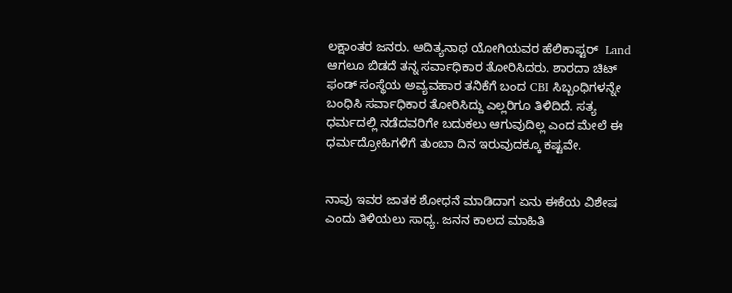ಲಕ್ಷಾಂತರ ಜನರು. ಆದಿತ್ಯನಾಥ ಯೋಗಿಯವರ ಹೆಲಿಕಾಪ್ಟರ್  Land ಆಗಲೂ ಬಿಡದೆ ತನ್ನ ಸರ್ವಾಧಿಕಾರ ತೋರಿಸಿದರು. ಶಾರದಾ ಚಿಟ್ ಫಂಡ್ ಸಂಸ್ಥೆಯ ಅವ್ಯವಹಾರ ತನಿಕೆಗೆ ಬಂದ CBI ಸಿಬ್ಬಂಧಿಗಳನ್ನೇ ಬಂಧಿಸಿ ಸರ್ವಾಧಿಕಾರ ತೋರಿಸಿದ್ದು ಎಲ್ಲರಿಗೂ ತಿಳಿದಿದೆ. ಸತ್ಯ ಧರ್ಮದಲ್ಲಿ ನಡೆದವರಿಗೇ ಬದುಕಲು ಆಗುವುದಿಲ್ಲ ಎಂದ ಮೇಲೆ ಈ ಧರ್ಮದ್ರೋಹಿಗಳಿಗೆ ತುಂಬಾ ದಿನ ಇರುವುದಕ್ಕೂ ಕಷ್ಟವೇ.


ನಾವು ಇವರ ಜಾತಕ ಶೋಧನೆ ಮಾಡಿದಾಗ ಏನು ಈಕೆಯ ವಿಶೇಷ ಎಂದು ತಿಳಿಯಲು ಸಾಧ್ಯ. ಜನನ ಕಾಲದ ಮಾಹಿತಿ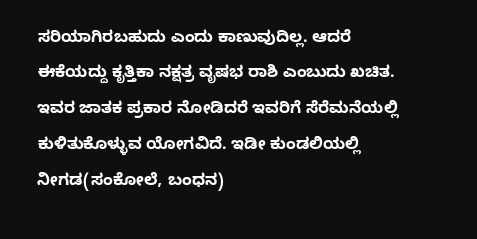ಸರಿಯಾಗಿರಬಹುದು ಎಂದು ಕಾಣುವುದಿಲ್ಲ. ಆದರೆ ಈಕೆಯದ್ದು ಕೃತ್ತಿಕಾ ನಕ್ಷತ್ರ ವೃಷಭ ರಾಶಿ ಎಂಬುದು ಖಚಿತ. ಇವರ ಜಾತಕ ಪ್ರಕಾರ ನೋಡಿದರೆ ಇವರಿಗೆ ಸೆರೆಮನೆಯಲ್ಲಿ ಕುಳಿತುಕೊಳ್ಳುವ ಯೋಗವಿದೆ. ಇಡೀ ಕುಂಡಲಿಯಲ್ಲಿ ನೀಗಡ(ಸಂಕೋಲೆ, ಬಂಧನ)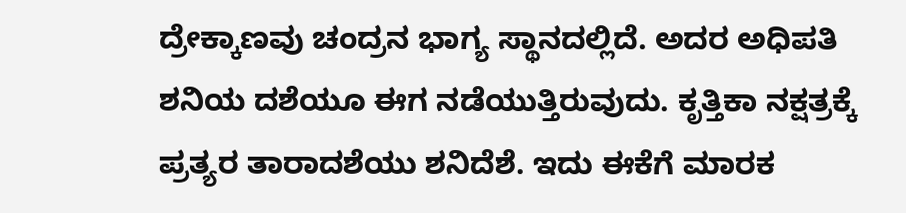ದ್ರೇಕ್ಕಾಣವು ಚಂದ್ರನ ಭಾಗ್ಯ ಸ್ಥಾನದಲ್ಲಿದೆ. ಅದರ ಅಧಿಪತಿ ಶನಿಯ ದಶೆಯೂ ಈಗ ನಡೆಯುತ್ತಿರುವುದು. ಕೃತ್ತಿಕಾ ನಕ್ಷತ್ರಕ್ಕೆ ಪ್ರತ್ಯರ ತಾರಾದಶೆಯು ಶನಿದೆಶೆ. ಇದು ಈಕೆಗೆ ಮಾರಕ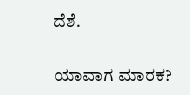ದೆಶೆ.

ಯಾವಾಗ ಮಾರಕ?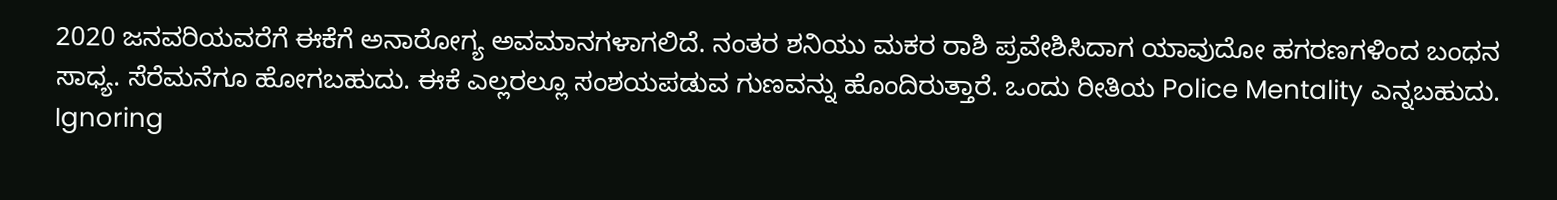2020 ಜನವರಿಯವರೆಗೆ ಈಕೆಗೆ ಅನಾರೋಗ್ಯ ಅವಮಾನಗಳಾಗಲಿದೆ. ನಂತರ ಶನಿಯು ಮಕರ ರಾಶಿ ಪ್ರವೇಶಿಸಿದಾಗ ಯಾವುದೋ ಹಗರಣಗಳಿಂದ ಬಂಧನ ಸಾಧ್ಯ. ಸೆರೆಮನೆಗೂ ಹೋಗಬಹುದು. ಈಕೆ ಎಲ್ಲರಲ್ಲೂ ಸಂಶಯಪಡುವ ಗುಣವನ್ನು ಹೊಂದಿರುತ್ತಾರೆ. ಒಂದು ರೀತಿಯ Police Mentality ಎನ್ನಬಹುದು. Ignoring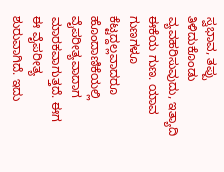ಸ್ವಭಾವ, ತಪ್ಪು ತಿಳಿದುಕೊಂಡು ವ್ಯವಹರಿಸುವುದು, ಇತ್ಯಾದಿ ಈಕೆಯ ಗುಣ. ಯಾವ ಗುಣಗಳೂ ಕೆಟ್ಟದ್ದಲ್ಲವಾದರೂ ಹೊಂದಾಣಿಕೆಯಲ್ಲಿ ವೈಪರೀತ್ಯವಾದಾಗ ಮಾರಕವಾಗುತ್ತದೆ. ಈಗ ಈ ವೈಪರೀತ್ಯ ಶುರುವಾಗಿದೆ. ಇದು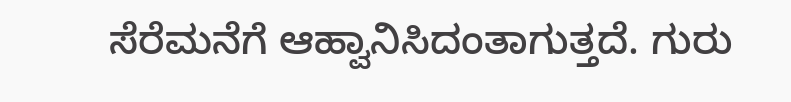ಸೆರೆಮನೆಗೆ ಆಹ್ವಾನಿಸಿದಂತಾಗುತ್ತದೆ. ಗುರು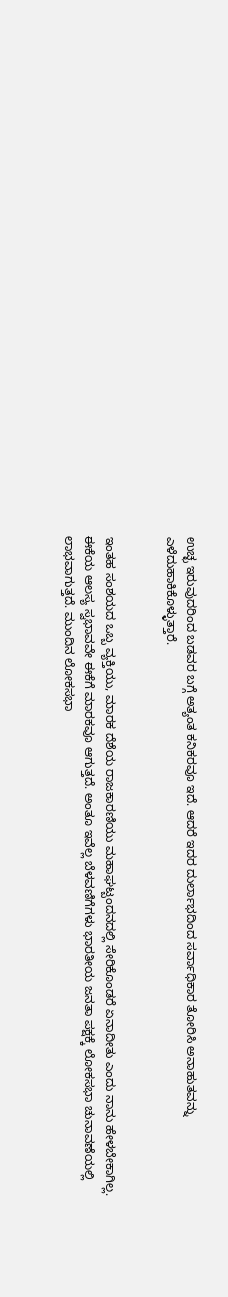ಉಚ್ಛ ಇರುವುದರಿಂದ ಬಡವರ ಬಗ್ಗೆ ಅತ್ಯಂತ ಕನಿಕರವೂ ಇದೆ. ಆದರೆ ಇದರ ದುರ್ಲಾಭದಿಂದ ಸರ್ವಾಧಿಕಾರ ತೋರಿಸಿ ಅನಾಹುತವನ್ನು ಎಳೆದುಹಾಕಿಕೊಳ್ಳುತ್ತಾರೆ.


ಇಂತಹ ಸಂಶಯದ ಒಬ್ಬ ವ್ಯಕ್ತಿಯು, ಮಾರಕ ದೆಶೆಯ ರಾಜಕಾರಣಿಯು ಮಹಾಘಟ್ಬಂದನದಲ್ಲಿ ಸೇರಿಕೊಂಡರೆ ಏನಾದೀತು ಎಂದು ನಾನು ಹೇಳಬೇಕಾಗಿಲ್ಲ. ಈಕೆಯ ಆಲಸ್ಯ ಸ್ವಭಾವವೇ ಈಕೆಗೆ ಮಾರಕವೂ ಆಗುತ್ತದೆ. ಅಂತೂ ಇವೆಲ್ಲ ಬೆಳವಣಿಗೆಗಳು ಭಾರತೀಯ ಜನತಾ ಪಕ್ಷಕ್ಕೆ ಲೋಕಸಭಾ ಚುನಾವಣೆಯಲ್ಲಿ ಲಾಭವಾಗುತ್ತದೆ. ಮುಂದಿನ ಲೋಕಸಭಾ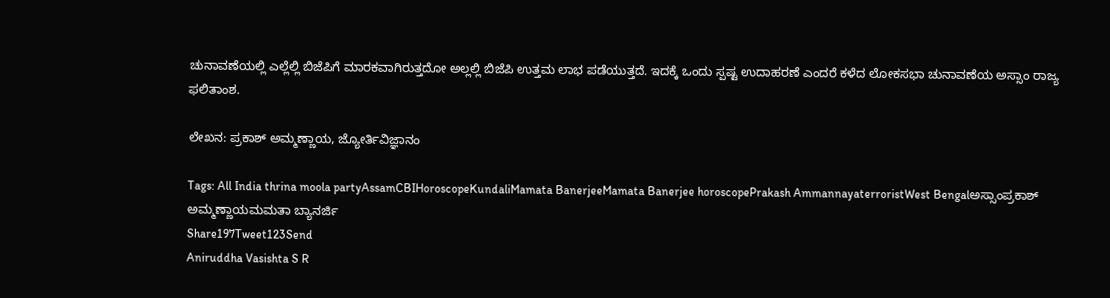ಚುನಾವಣೆಯಲ್ಲಿ ಎಲ್ಲೆಲ್ಲಿ ಬಿಜೆಪಿಗೆ ಮಾರಕವಾಗಿರುತ್ತದೋ ಅಲ್ಲಲ್ಲಿ ಬಿಜೆಪಿ ಉತ್ತಮ ಲಾಭ ಪಡೆಯುತ್ತದೆ. ಇದಕ್ಕೆ ಒಂದು ಸ್ಪಷ್ಟ ಉದಾಹರಣೆ ಎಂದರೆ ಕಳೆದ ಲೋಕಸಭಾ ಚುನಾವಣೆಯ ಅಸ್ಸಾಂ ರಾಜ್ಯ ಫಲಿತಾಂಶ.

ಲೇಖನ: ಪ್ರಕಾಶ್ ಅಮ್ಮಣ್ಣಾಯ, ಜ್ಯೋರ್ತಿವಿಜ್ಞಾನಂ

Tags: All India thrina moola partyAssamCBIHoroscopeKundaliMamata BanerjeeMamata Banerjee horoscopePrakash AmmannayaterroristWest Bengalಅಸ್ಸಾಂಪ್ರಕಾಶ್ ಅಮ್ಮಣ್ಣಾಯಮಮತಾ ಬ್ಯಾನರ್ಜಿ
Share197Tweet123Send
Aniruddha Vasishta S R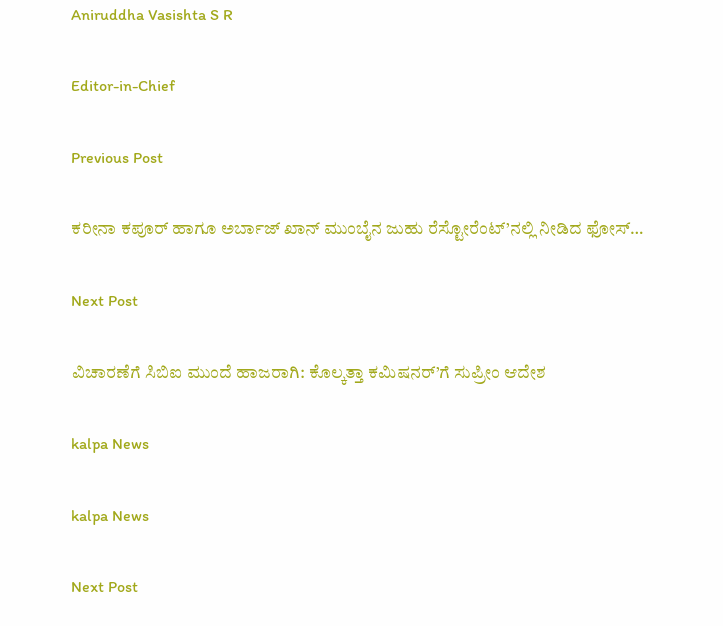Aniruddha Vasishta S R

Editor-in-Chief

Previous Post

ಕರೀನಾ ಕಪೂರ್ ಹಾಗೂ ಅರ್ಬಾಜ್ ಖಾನ್ ಮುಂಬೈನ ಜುಹು ರೆಸ್ಟೋರೆಂಟ್’ನಲ್ಲಿ ನೀಡಿದ ಫೋಸ್…

Next Post

ವಿಚಾರಣೆಗೆ ಸಿಬಿಐ ಮುಂದೆ ಹಾಜರಾಗಿ: ಕೊಲ್ಕತ್ತಾ ಕಮಿಷನರ್’ಗೆ ಸುಪ್ರೀಂ ಆದೇಶ

kalpa News

kalpa News

Next Post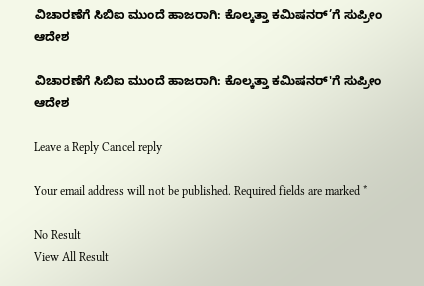ವಿಚಾರಣೆಗೆ ಸಿಬಿಐ ಮುಂದೆ ಹಾಜರಾಗಿ: ಕೊಲ್ಕತ್ತಾ ಕಮಿಷನರ್’ಗೆ ಸುಪ್ರೀಂ ಆದೇಶ

ವಿಚಾರಣೆಗೆ ಸಿಬಿಐ ಮುಂದೆ ಹಾಜರಾಗಿ: ಕೊಲ್ಕತ್ತಾ ಕಮಿಷನರ್'ಗೆ ಸುಪ್ರೀಂ ಆದೇಶ

Leave a Reply Cancel reply

Your email address will not be published. Required fields are marked *

No Result
View All Result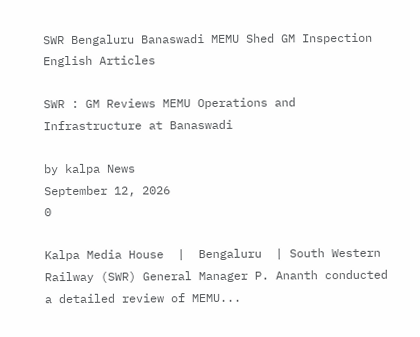SWR Bengaluru Banaswadi MEMU Shed GM Inspection
English Articles

SWR : GM Reviews MEMU Operations and Infrastructure at Banaswadi

by kalpa News
September 12, 2026
0

Kalpa Media House  |  Bengaluru  | South Western Railway (SWR) General Manager P. Ananth conducted a detailed review of MEMU...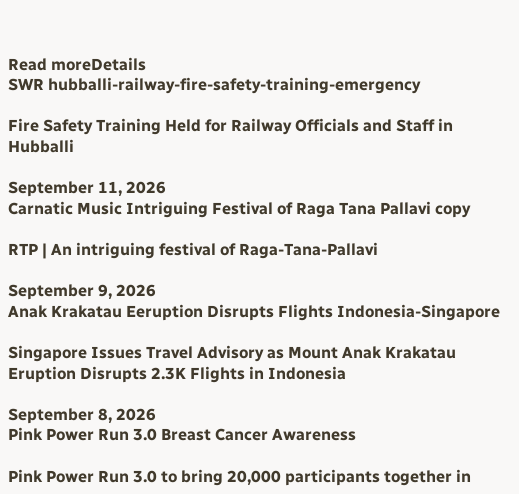Read moreDetails
SWR hubballi-railway-fire-safety-training-emergency

Fire Safety Training Held for Railway Officials and Staff in Hubballi

September 11, 2026
Carnatic Music Intriguing Festival of Raga Tana Pallavi copy

RTP | An intriguing festival of Raga-Tana-Pallavi

September 9, 2026
Anak Krakatau Eeruption Disrupts Flights Indonesia-Singapore

Singapore Issues Travel Advisory as Mount Anak Krakatau Eruption Disrupts 2.3K Flights in Indonesia

September 8, 2026
Pink Power Run 3.0 Breast Cancer Awareness

Pink Power Run 3.0 to bring 20,000 participants together in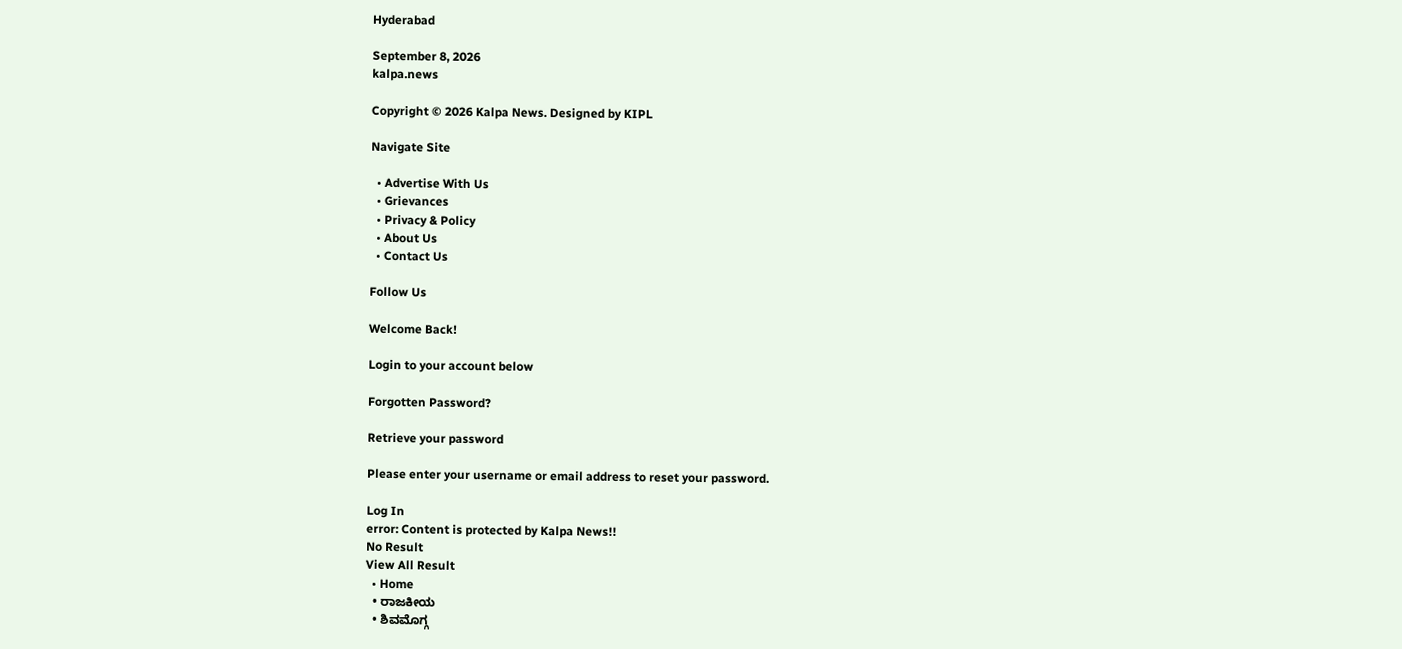Hyderabad

September 8, 2026
kalpa.news

Copyright © 2026 Kalpa News. Designed by KIPL

Navigate Site

  • Advertise With Us
  • Grievances
  • Privacy & Policy
  • About Us
  • Contact Us

Follow Us

Welcome Back!

Login to your account below

Forgotten Password?

Retrieve your password

Please enter your username or email address to reset your password.

Log In
error: Content is protected by Kalpa News!!
No Result
View All Result
  • Home
  • ರಾಜಕೀಯ
  • ಶಿವಮೊಗ್ಗ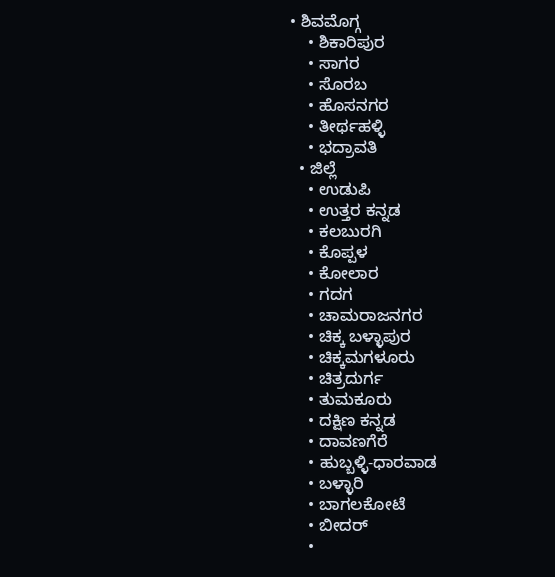• ಶಿವಮೊಗ್ಗ
    • ಶಿಕಾರಿಪುರ
    • ಸಾಗರ
    • ಸೊರಬ
    • ಹೊಸನಗರ
    • ತೀರ್ಥಹಳ್ಳಿ
    • ಭದ್ರಾವತಿ
  • ಜಿಲ್ಲೆ
    • ಉಡುಪಿ
    • ಉತ್ತರ ಕನ್ನಡ
    • ಕಲಬುರಗಿ
    • ಕೊಪ್ಪಳ
    • ಕೋಲಾರ
    • ಗದಗ
    • ಚಾಮರಾಜನಗರ
    • ಚಿಕ್ಕ ಬಳ್ಳಾಪುರ
    • ಚಿಕ್ಕಮಗಳೂರು
    • ಚಿತ್ರದುರ್ಗ
    • ತುಮಕೂರು
    • ದಕ್ಷಿಣ ಕನ್ನಡ
    • ದಾವಣಗೆರೆ
    • ಹುಬ್ಬಳ್ಳಿ-ಧಾರವಾಡ
    • ಬಳ್ಳಾರಿ
    • ಬಾಗಲಕೋಟೆ
    • ಬೀದರ್
    •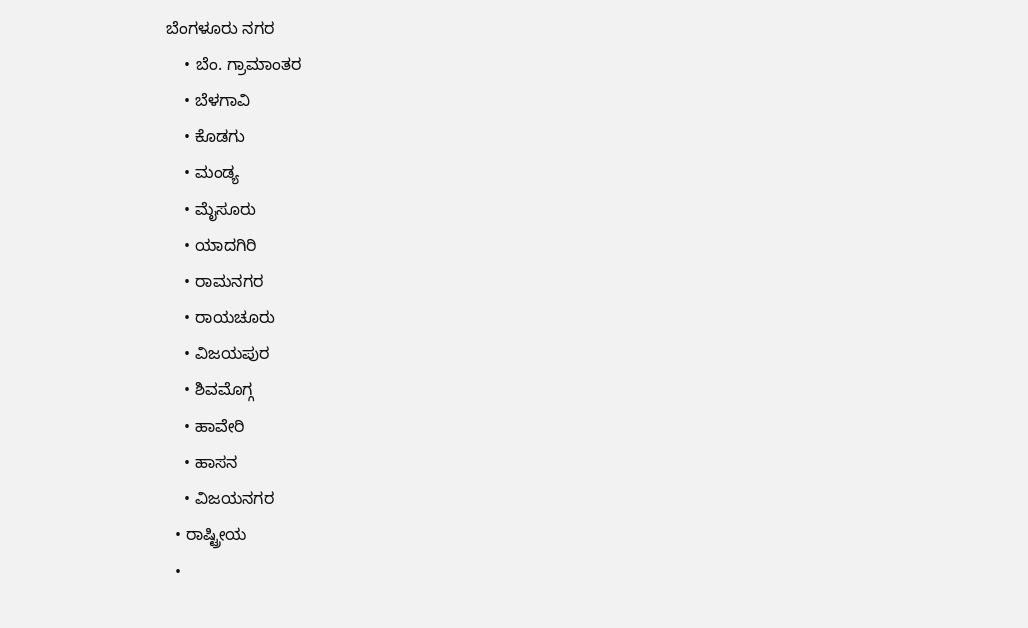ಬೆಂಗಳೂರು ನಗರ
    • ಬೆಂ. ಗ್ರಾಮಾಂತರ
    • ಬೆಳಗಾವಿ
    • ಕೊಡಗು
    • ಮಂಡ್ಯ
    • ಮೈಸೂರು
    • ಯಾದಗಿರಿ
    • ರಾಮನಗರ
    • ರಾಯಚೂರು
    • ವಿಜಯಪುರ
    • ಶಿವಮೊಗ್ಗ
    • ಹಾವೇರಿ
    • ಹಾಸನ
    • ವಿಜಯನಗರ
  • ರಾಷ್ಟ್ರೀಯ
  •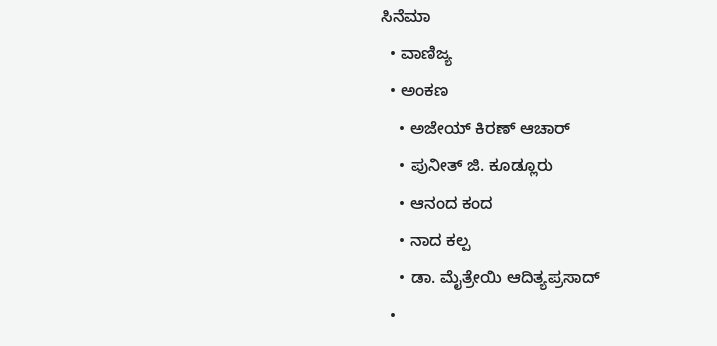ಸಿನೆಮಾ
  • ವಾಣಿಜ್ಯ
  • ಅಂಕಣ
    • ಅಜೇಯ್ ಕಿರಣ್ ಆಚಾರ್
    • ಪುನೀತ್ ಜಿ. ಕೂಡ್ಲೂರು
    • ಆನಂದ ಕಂದ
    • ನಾದ ಕಲ್ಪ
    • ಡಾ. ಮೈತ್ರೇಯಿ ಆದಿತ್ಯಪ್ರಸಾದ್
  •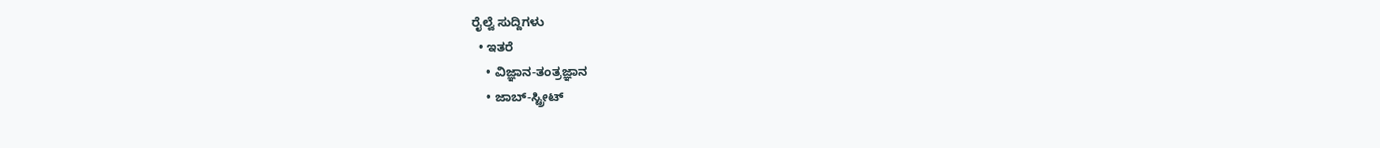ರೈಲ್ವೆ ಸುದ್ದಿಗಳು
  • ಇತರೆ
    • ವಿಜ್ಞಾನ-ತಂತ್ರಜ್ಞಾನ
    • ಜಾಬ್-ಸ್ಟ್ರೀಟ್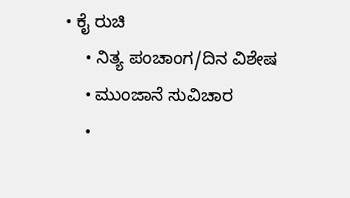• ಕೈ ರುಚಿ
    • ನಿತ್ಯ ಪಂಚಾಂಗ/ದಿನ ವಿಶೇಷ
    • ಮುಂಜಾನೆ ಸುವಿಚಾರ
    •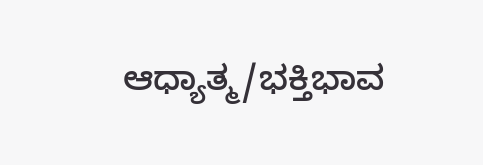ಆಧ್ಯಾತ್ಮ/ಭಕ್ತಿಭಾವ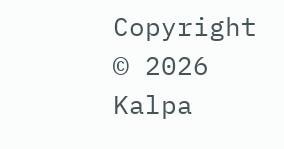Copyright © 2026 Kalpa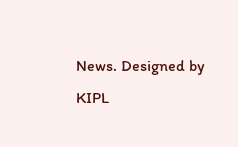News. Designed by KIPL